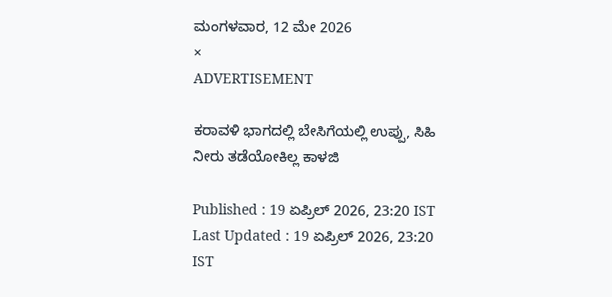ಮಂಗಳವಾರ, 12 ಮೇ 2026
×
ADVERTISEMENT

ಕರಾವಳಿ ಭಾಗದಲ್ಲಿ ಬೇಸಿಗೆಯಲ್ಲಿ ಉಪ್ಪು, ಸಿಹಿ ನೀರು ತಡೆಯೋಕಿಲ್ಲ ಕಾಳಜಿ

Published : 19 ಏಪ್ರಿಲ್ 2026, 23:20 IST
Last Updated : 19 ಏಪ್ರಿಲ್ 2026, 23:20 IST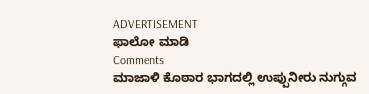ADVERTISEMENT
ಫಾಲೋ ಮಾಡಿ
Comments
ಮಾಜಾಳಿ ಕೊಠಾರ ಭಾಗದಲ್ಲಿ ಉಪ್ಪುನೀರು ನುಗ್ಗುವ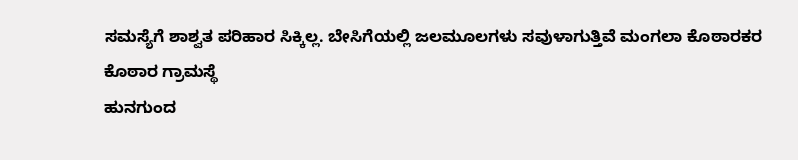ಸಮಸ್ಯೆಗೆ ಶಾಶ್ವತ ಪರಿಹಾರ ಸಿಕ್ಕಿಲ್ಲ. ಬೇಸಿಗೆಯಲ್ಲಿ ಜಲಮೂಲಗಳು ಸವುಳಾಗುತ್ತಿವೆ ಮಂಗಲಾ ಕೊಠಾರಕರ
ಕೊಠಾರ ಗ್ರಾಮಸ್ಥೆ
ಹುನಗುಂದ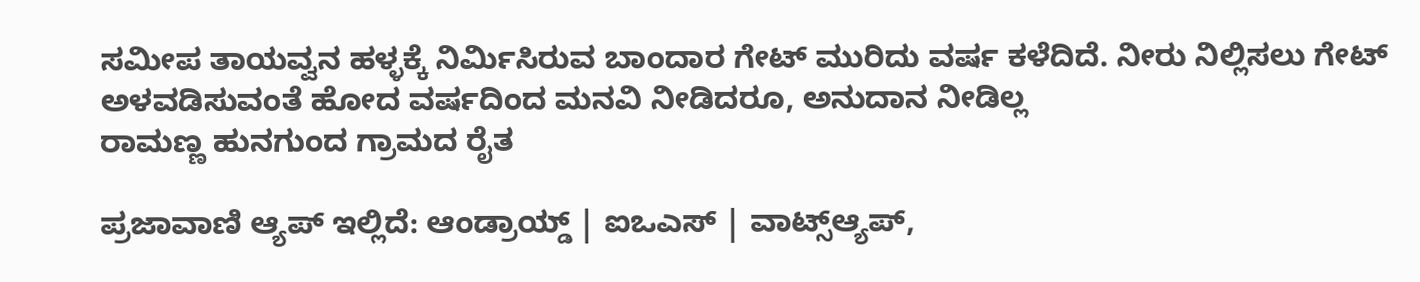ಸಮೀಪ ತಾಯವ್ವನ ಹಳ್ಳಕ್ಕೆ ನಿರ್ಮಿಸಿರುವ ಬಾಂದಾರ ಗೇಟ್‌ ಮುರಿದು ವರ್ಷ ಕಳೆದಿದೆ. ನೀರು ನಿಲ್ಲಿಸಲು ಗೇಟ್‌ ಅಳವಡಿಸುವಂತೆ ಹೋದ ವರ್ಷದಿಂದ ಮನವಿ ನೀಡಿದರೂ, ಅನುದಾನ ನೀಡಿಲ್ಲ
ರಾಮಣ್ಣ ಹುನಗುಂದ ಗ್ರಾಮದ ರೈತ

ಪ್ರಜಾವಾಣಿ ಆ್ಯಪ್ ಇಲ್ಲಿದೆ: ಆಂಡ್ರಾಯ್ಡ್ | ಐಒಎಸ್ | ವಾಟ್ಸ್ಆ್ಯಪ್,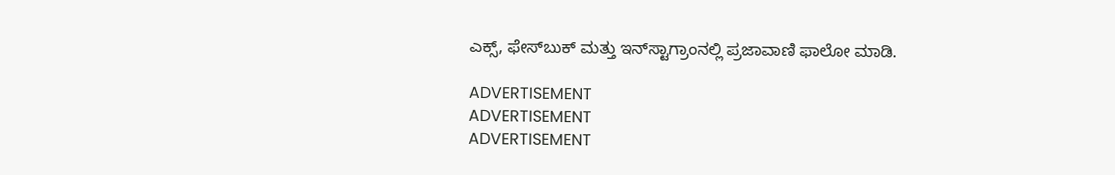ಎಕ್ಸ್, ಫೇಸ್‌ಬುಕ್ ಮತ್ತು ಇನ್‌ಸ್ಟಾಗ್ರಾಂನಲ್ಲಿ ಪ್ರಜಾವಾಣಿ ಫಾಲೋ ಮಾಡಿ.

ADVERTISEMENT
ADVERTISEMENT
ADVERTISEMENT